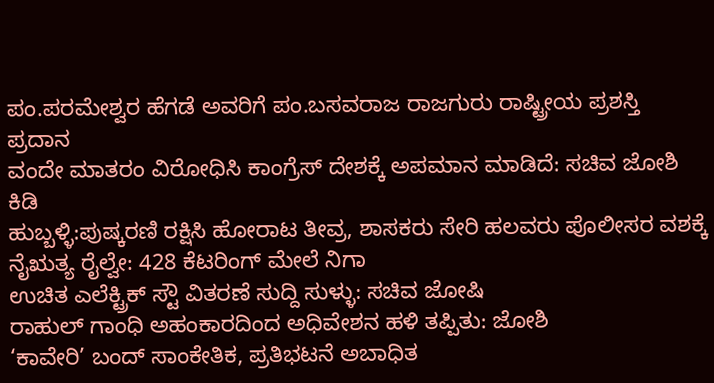ಪಂ.ಪರಮೇಶ್ವರ ಹೆಗಡೆ ಅವರಿಗೆ ಪಂ.ಬಸವರಾಜ ರಾಜಗುರು ರಾಷ್ಟ್ರೀಯ ಪ್ರಶಸ್ತಿ ಪ್ರದಾನ
ವಂದೇ ಮಾತರಂ ವಿರೋಧಿಸಿ ಕಾಂಗ್ರೆಸ್ ದೇಶಕ್ಕೆ ಅಪಮಾನ ಮಾಡಿದೆ: ಸಚಿವ ಜೋಶಿ ಕಿಡಿ
ಹುಬ್ಬಳ್ಳಿ:ಪುಷ್ಕರಣಿ ರಕ್ಷಿಸಿ ಹೋರಾಟ ತೀವ್ರ, ಶಾಸಕರು ಸೇರಿ ಹಲವರು ಪೊಲೀಸರ ವಶಕ್ಕೆ
ನೈಋತ್ಯ ರೈಲ್ವೇ: 428 ಕೆಟರಿಂಗ್ ಮೇಲೆ ನಿಗಾ
ಉಚಿತ ಎಲೆಕ್ಟ್ರಿಕ್ ಸ್ಟೌ ವಿತರಣೆ ಸುದ್ದಿ ಸುಳ್ಳು: ಸಚಿವ ಜೋಷಿ
ರಾಹುಲ್ ಗಾಂಧಿ ಅಹಂಕಾರದಿಂದ ಅಧಿವೇಶನ ಹಳಿ ತಪ್ಪಿತು: ಜೋಶಿ
‘ಕಾವೇರಿ’ ಬಂದ್ ಸಾಂಕೇತಿಕ, ಪ್ರತಿಭಟನೆ ಅಬಾಧಿತ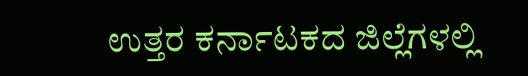ಉತ್ತರ ಕರ್ನಾಟಕದ ಜಿಲ್ಲೆಗಳಲ್ಲಿ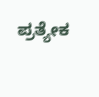ಪ್ರತ್ಯೇಕ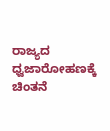ರಾಜ್ಯದ ಧ್ವಜಾರೋಹಣಕ್ಕೆ ಚಿಂತನೆ